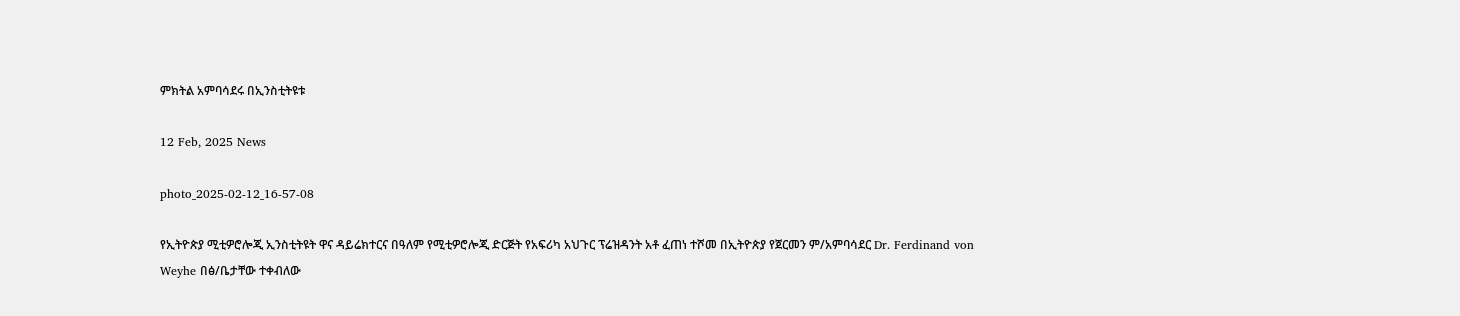ምክትል አምባሳደሩ በኢንስቲትዩቱ

12 Feb, 2025 News

photo_2025-02-12_16-57-08

የኢትዮጵያ ሚቲዎሮሎጂ ኢንስቲትዩት ዋና ዳይሬክተርና በዓለም የሚቲዎሮሎጂ ድርጅት የአፍሪካ አህጉር ፕሬዝዳንት አቶ ፈጠነ ተሾመ በኢትዮጵያ የጀርመን ም/አምባሳደር Dr. Ferdinand von Weyhe በፅ/ቤታቸው ተቀብለው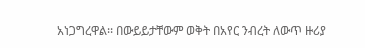አነጋግረዋል፡፡ በውይይታቸውም ወቅት በአየር ንብረት ለውጥ ዙሪያ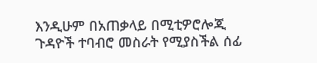እንዲሁም በአጠቃላይ በሚቲዎሮሎጂ ጉዳዮች ተባብሮ መስራት የሚያስችል ሰፊ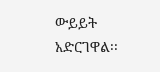ውይይት አድርገዋል፡፡